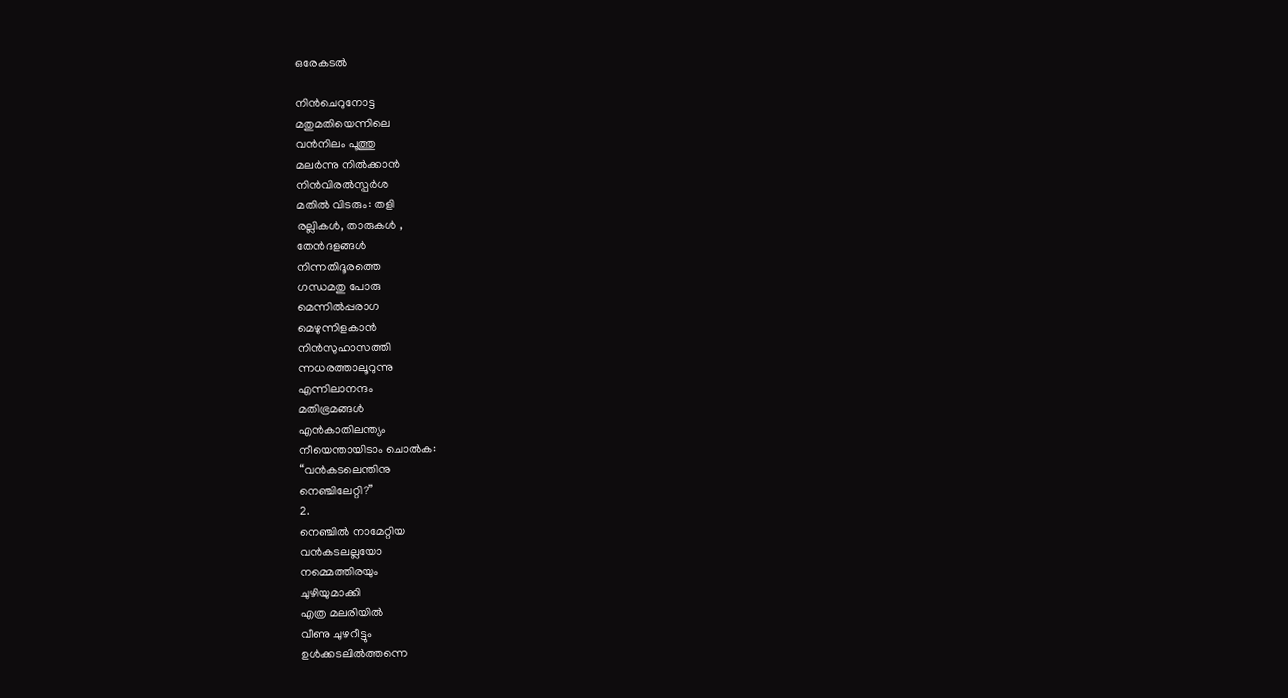ഒരേകടൽ

നിൻചെറുനോട്ട
മതുമതിയെന്നിലെ
വൻനിലം പൂത്തു
മലർന്നു നിൽക്കാൻ
നിൻവിരൽസ്പർശ
മതിൽ വിടരും: തളി
രല്ലികൾ, താരുകൾ ,
തേൻദളങ്ങൾ
നിന്നതിദൂരത്തെ
ഗന്ധമതു പോരു
മെന്നിൽപ്പരാഗ
മെഴുന്നിളകാൻ
നിൻസുഹാസത്തി
ന്നധരത്താലൂറുന്നു
എന്നിലാനന്ദം
മതിഭ്രമങ്ങൾ
എൻകാതിലന്ത്യം
നീയെന്തായിടാം ചൊൽക:
“വൻകടലെന്തിനു
നെഞ്ചിലേറ്റി?”
2.
നെഞ്ചിൽ നാമേറ്റിയ
വൻകടലല്ലയോ
നമ്മെത്തിരയും
ചുഴിയുമാക്കി
എത്ര മലരിയിൽ
വീണു ചുഴറീട്ടും
ഉൾക്കടലിൽത്തന്നെ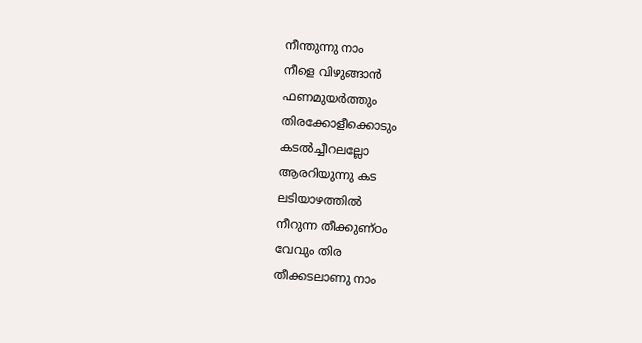നീന്തുന്നു നാം
നീളെ വിഴുങ്ങാൻ
ഫണമുയർത്തും
തിരക്കോളീക്കൊടും
കടൽച്ചീറലല്ലോ
ആരറിയുന്നു കട
ലടിയാഴത്തിൽ
നീറുന്ന തീക്കുണ്ഠം
വേവും തിര
തീക്കടലാണു നാം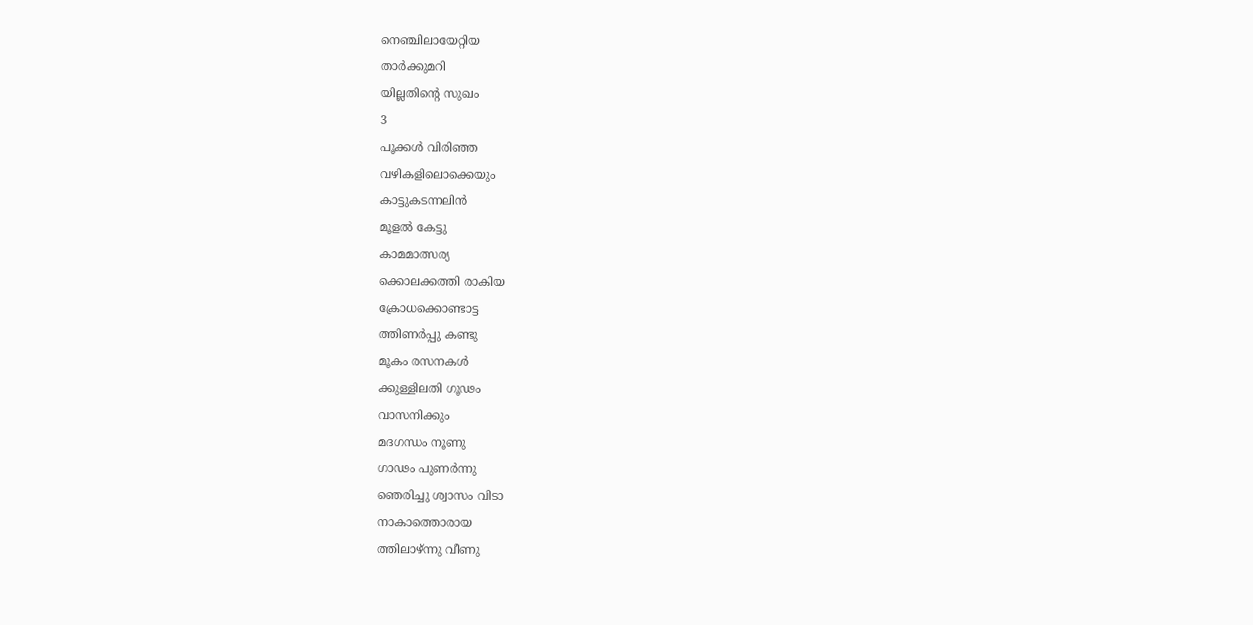നെഞ്ചിലായേറ്റിയ
താർക്കുമറി
യില്ലതിൻ്റെ സുഖം
3
പൂക്കൾ വിരിഞ്ഞ
വഴികളിലൊക്കെയും
കാട്ടുകടന്നലിൻ
മൂളൽ കേട്ടു
കാമമാത്സര്യ
ക്കൊലക്കത്തി രാകിയ
ക്രോധക്കൊണ്ടാട്ട
ത്തിണർപ്പു കണ്ടു
മൂകം രസനകൾ
ക്കുള്ളിലതി ഗൂഢം
വാസനിക്കും
മദഗന്ധം നൂണു
ഗാഢം പുണർന്നു
ഞെരിച്ചു ശ്വാസം വിടാ
നാകാത്തൊരായ
ത്തിലാഴ്ന്നു വീണു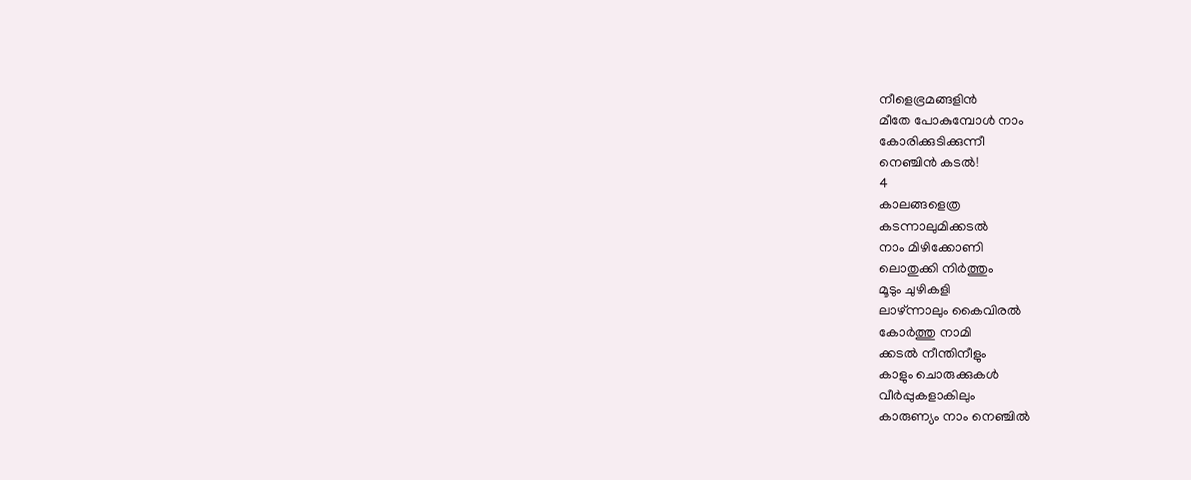നീളെഭ്രമങ്ങളിൻ
മീതേ പോകുമ്പോൾ നാം
കോരിക്കുടിക്കുന്നീ
നെഞ്ചിൻ കടൽ!
4
കാലങ്ങളെത്ര
കടന്നാലുമിക്കടൽ
നാം മിഴിക്കോണി
ലൊതുക്കി നിർത്തും
മൂടും ചുഴികളി
ലാഴ്ന്നാലും കൈവിരൽ
കോർത്തു നാമി
ക്കടൽ നീന്തിനീളും
കാളും ചൊരുക്കുകൾ
വീർപ്പുകളാകിലും
കാരുണ്യം നാം നെഞ്ചിൽ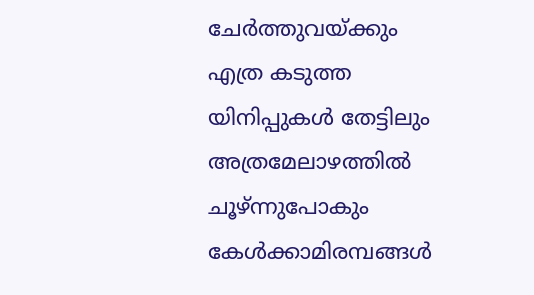ചേർത്തുവയ്ക്കും
എത്ര കടുത്ത
യിനിപ്പുകൾ തേട്ടിലും
അത്രമേലാഴത്തിൽ
ചൂഴ്ന്നുപോകും
കേൾക്കാമിരമ്പങ്ങൾ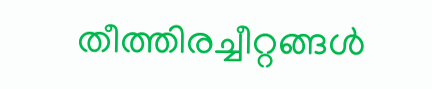തീത്തിരച്ചീറ്റങ്ങൾ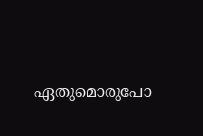ഏതുമൊരുപോ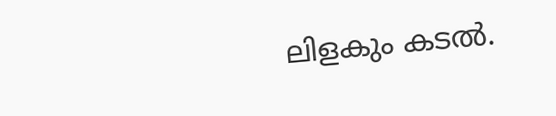ലിളകും കടൽ.